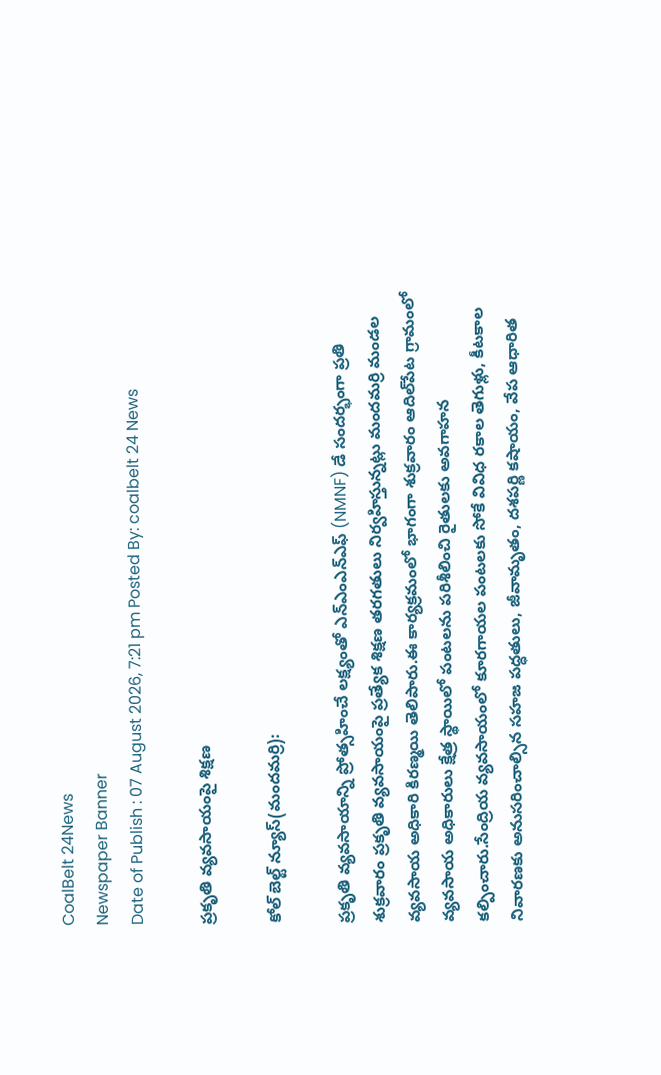CoalBelt 24News
Newspaper Banner
Date of Publish : 07 August 2026, 7:21 pm Posted By: coalbelt 24 News

ప్రకృతి వ్యవసాయంపై శిక్షణ

కోల్ బెల్ట్ న్యూస్(మందమర్రి):

ప్రకృతి వ్యవసాయాన్ని ప్రోత్సహించే లక్ష్యంతో ఎన్‌ఎంఎన్‌ఎఫ్ (NMNF) డే సందర్భంగా ప్రతి శుక్రవారం ప్రకృతి వ్యవసాయంపై ప్రత్యేక శిక్షణ తరగతులు నిర్వహిస్తున్నట్లు మందమర్రి మండల వ్యవసాయ అధికారి కిరణ్మయి తెలిపారు.ఈ కార్యక్రమంలో భాగంగా శుక్రవారం ఆదిల్‌పేట గ్రామంలో వ్యవసాయ అధికారులు క్షేత్ర స్థాయిలో పంటలను పరిశీలించి రైతులకు అవగాహన కల్పించారు.సేంద్రియ వ్యవసాయంలో కూరగాయల పంటలకు సోకే వివిధ రకాల తెగుళ్లు, కీటకాల నివారణకు అనుసరించాల్సిన సహజ పద్ధతులు, జీవామృతం, దశపర్ణి కషాయం, వేప ఆధారిత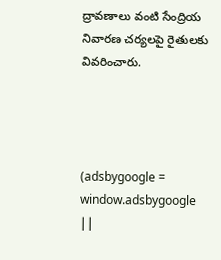ద్రావణాలు వంటి సేంద్రియ నివారణ చర్యలపై రైతులకు వివరించారు.




(adsbygoogle = window.adsbygoogle ||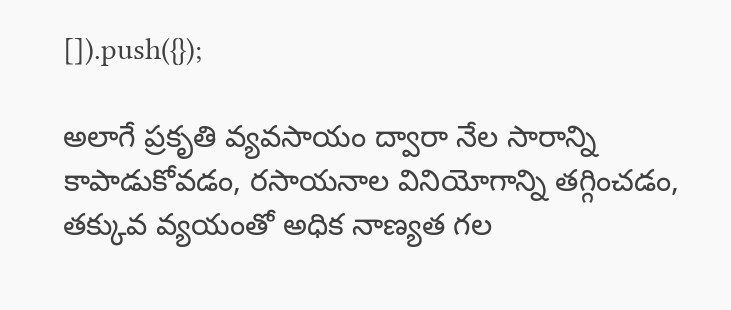[]).push({});

అలాగే ప్రకృతి వ్యవసాయం ద్వారా నేల సారాన్ని కాపాడుకోవడం, రసాయనాల వినియోగాన్ని తగ్గించడం, తక్కువ వ్యయంతో అధిక నాణ్యత గల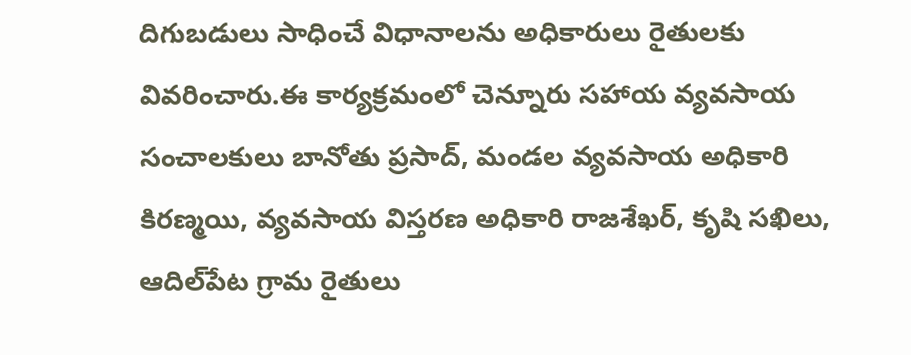దిగుబడులు సాధించే విధానాలను అధికారులు రైతులకు వివరించారు.ఈ కార్యక్రమంలో చెన్నూరు సహాయ వ్యవసాయ సంచాలకులు బానోతు ప్రసాద్, మండల వ్యవసాయ అధికారి కిరణ్మయి, వ్యవసాయ విస్తరణ అధికారి రాజశేఖర్, కృషి సఖిలు, ఆదిల్‌పేట గ్రామ రైతులు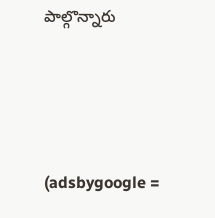పాల్గొన్నారు




(adsbygoogle =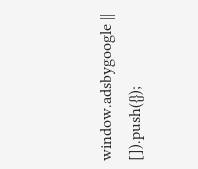window.adsbygoogle || []).push({});